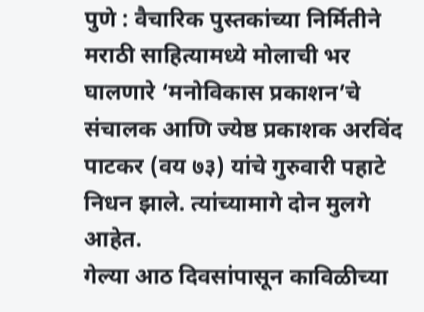पुणे : वैचारिक पुस्तकांच्या निर्मितीने मराठी साहित्यामध्ये मोलाची भर घालणारे ‘मनोविकास प्रकाशन’चे संचालक आणि ज्येष्ठ प्रकाशक अरविंद पाटकर (वय ७३) यांचे गुरुवारी पहाटे निधन झाले. त्यांच्यामागे दोन मुलगे आहेत.
गेल्या आठ दिवसांपासून काविळीच्या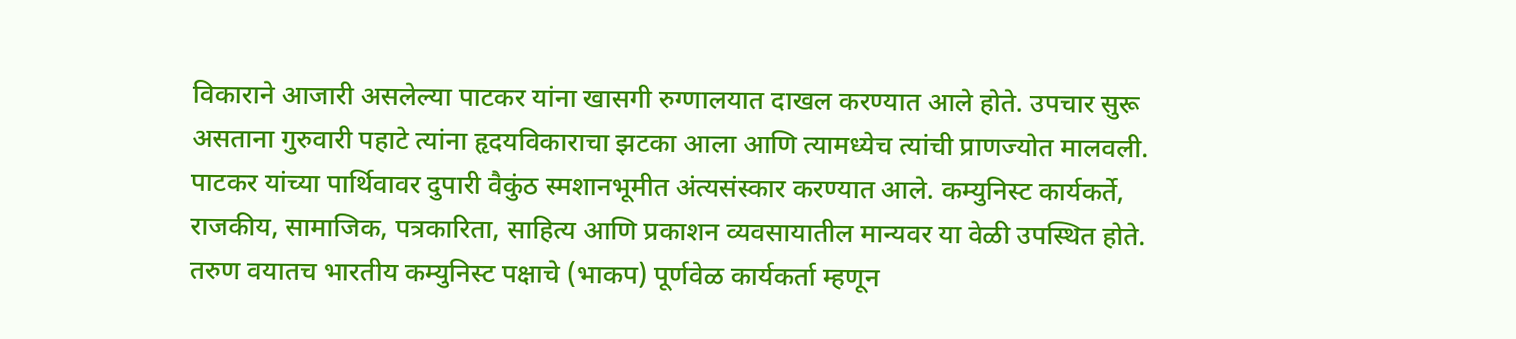विकाराने आजारी असलेल्या पाटकर यांना खासगी रुग्णालयात दाखल करण्यात आले होते. उपचार सुरू असताना गुरुवारी पहाटे त्यांना हृदयविकाराचा झटका आला आणि त्यामध्येच त्यांची प्राणज्योत मालवली. पाटकर यांच्या पार्थिवावर दुपारी वैकुंठ स्मशानभूमीत अंत्यसंस्कार करण्यात आले. कम्युनिस्ट कार्यकर्ते, राजकीय, सामाजिक, पत्रकारिता, साहित्य आणि प्रकाशन व्यवसायातील मान्यवर या वेळी उपस्थित होते.
तरुण वयातच भारतीय कम्युनिस्ट पक्षाचे (भाकप) पूर्णवेळ कार्यकर्ता म्हणून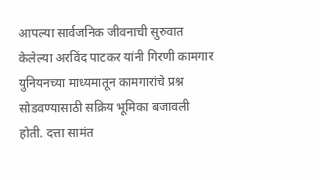आपल्या सार्वजनिक जीवनाची सुरुवात केलेल्या अरविंद पाटकर यांनी गिरणी कामगार युनियनच्या माध्यमातून कामगारांचे प्रश्न सोडवण्यासाठी सक्रिय भूमिका बजावली होती. दत्ता सामंत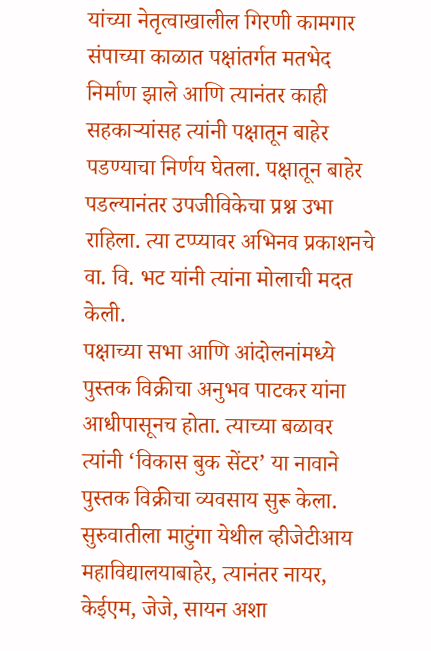यांच्या नेतृत्वाखालील गिरणी कामगार संपाच्या काळात पक्षांतर्गत मतभेद निर्माण झाले आणि त्यानंतर काही सहकाऱ्यांसह त्यांनी पक्षातून बाहेर पडण्याचा निर्णय घेतला. पक्षातून बाहेर पडल्यानंतर उपजीविकेचा प्रश्न उभा राहिला. त्या टप्प्यावर अभिनव प्रकाशनचे वा. वि. भट यांनी त्यांना मोलाची मदत केली.
पक्षाच्या सभा आणि आंदोलनांमध्ये पुस्तक विक्रीचा अनुभव पाटकर यांना आधीपासूनच होता. त्याच्या बळावर त्यांनी ‘विकास बुक सेंटर’ या नावाने पुस्तक विक्रीचा व्यवसाय सुरू केला. सुरुवातीला माटुंगा येथील व्हीजेटीआय महाविद्यालयाबाहेर, त्यानंतर नायर, केईएम, जेजे, सायन अशा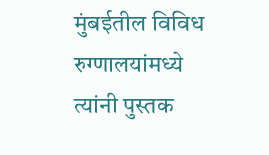मुंबईतील विविध रुग्णालयांमध्ये त्यांनी पुस्तक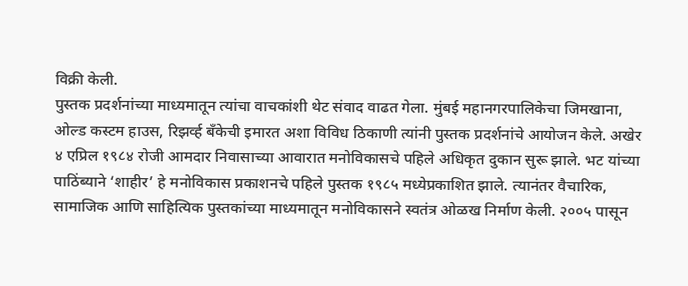विक्री केली.
पुस्तक प्रदर्शनांच्या माध्यमातून त्यांचा वाचकांशी थेट संवाद वाढत गेला. मुंबई महानगरपालिकेचा जिमखाना, ओल्ड कस्टम हाउस, रिझर्व्ह बँकेची इमारत अशा विविध ठिकाणी त्यांनी पुस्तक प्रदर्शनांचे आयोजन केले. अखेर ४ एप्रिल १९८४ रोजी आमदार निवासाच्या आवारात मनोविकासचे पहिले अधिकृत दुकान सुरू झाले. भट यांच्या पाठिंब्याने ‘शाहीर’ हे मनोविकास प्रकाशनचे पहिले पुस्तक १९८५ मध्येप्रकाशित झाले. त्यानंतर वैचारिक, सामाजिक आणि साहित्यिक पुस्तकांच्या माध्यमातून मनोविकासने स्वतंत्र ओळख निर्माण केली. २००५ पासून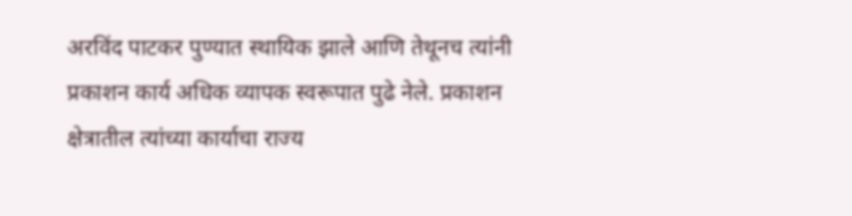अरविंद पाटकर पुण्यात स्थायिक झाले आणि तेथूनच त्यांनी प्रकाशन कार्य अधिक व्यापक स्वरूपात पुढे नेले. प्रकाशन क्षेत्रातील त्यांच्या कार्याचा राज्य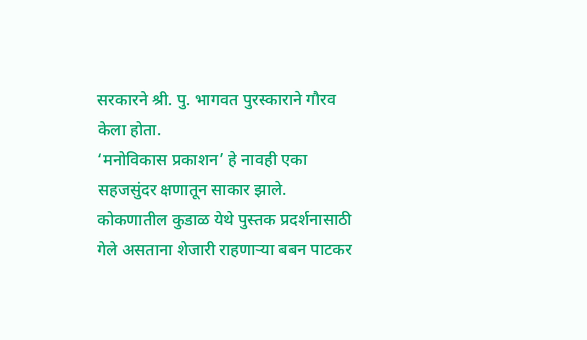सरकारने श्री. पु. भागवत पुरस्काराने गौरव केला होता.
‘मनोविकास प्रकाशन’ हे नावही एका सहजसुंदर क्षणातून साकार झाले. कोकणातील कुडाळ येथे पुस्तक प्रदर्शनासाठी गेले असताना शेजारी राहणाऱ्या बबन पाटकर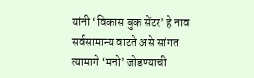यांनी ‘विकास बुक सेंटर’ हे नाव सर्वसामान्य वाटते असे सांगत त्यामागे ‘मनो’ जोडण्याची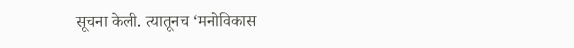सूचना केली. त्यातूनच ‘मनोविकास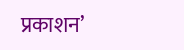प्रकाशन’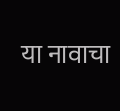या नावाचा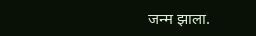जन्म झाला.